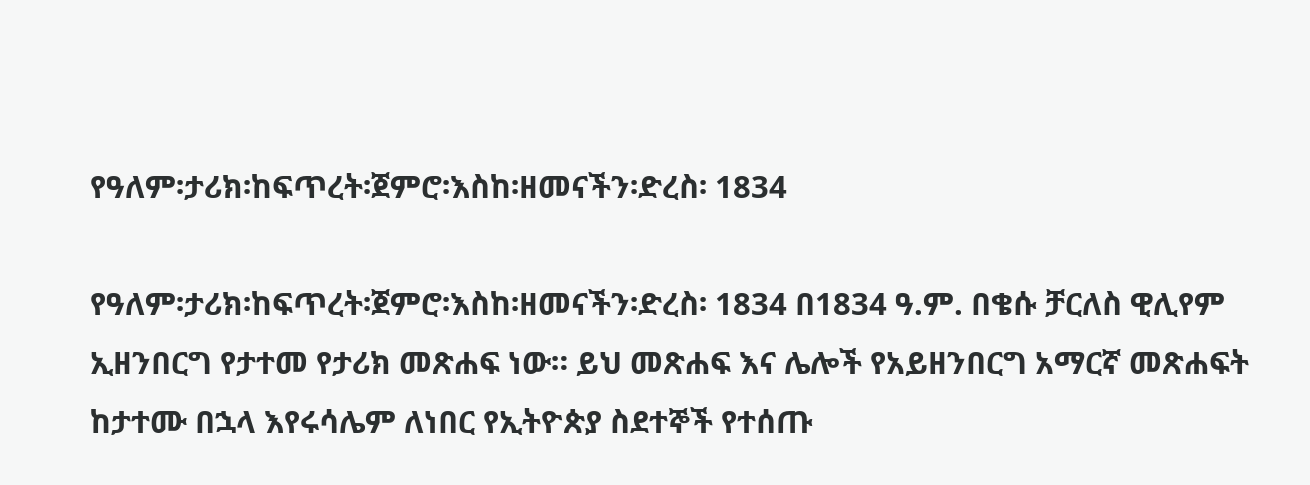የዓለም፡ታሪክ፡ከፍጥረት፡ጀምሮ፡እስከ፡ዘመናችን፡ድረስ፡ 1834

የዓለም፡ታሪክ፡ከፍጥረት፡ጀምሮ፡እስከ፡ዘመናችን፡ድረስ፡ 1834 በ1834 ዓ.ም. በቄሱ ቻርለስ ዊሊየም ኢዘንበርግ የታተመ የታሪክ መጽሐፍ ነው። ይህ መጽሐፍ እና ሌሎች የአይዘንበርግ አማርኛ መጽሐፍት ከታተሙ በኋላ እየሩሳሌም ለነበር የኢትዮጵያ ስደተኞች የተሰጡ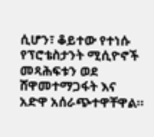ሲሆን፣ ቆይተው የተነሱ የፕሮቴስታንት ሚሲዮኖች መጻሕፍቱን ወደ ሸዋመተማጋፋት እና አድዋ አሰራጭተዋቸዋል።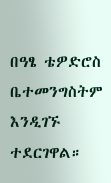በዓፄ ቴዎድሮስ ቤተመንግስትም እንዲገኙ ተደርገዋል።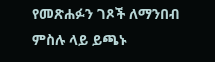የመጽሐፉን ገጾች ለማንበብ ምስሉ ላይ ይጫኑ